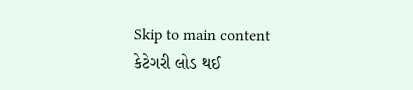Skip to main content
કેટેગરી લોડ થઈ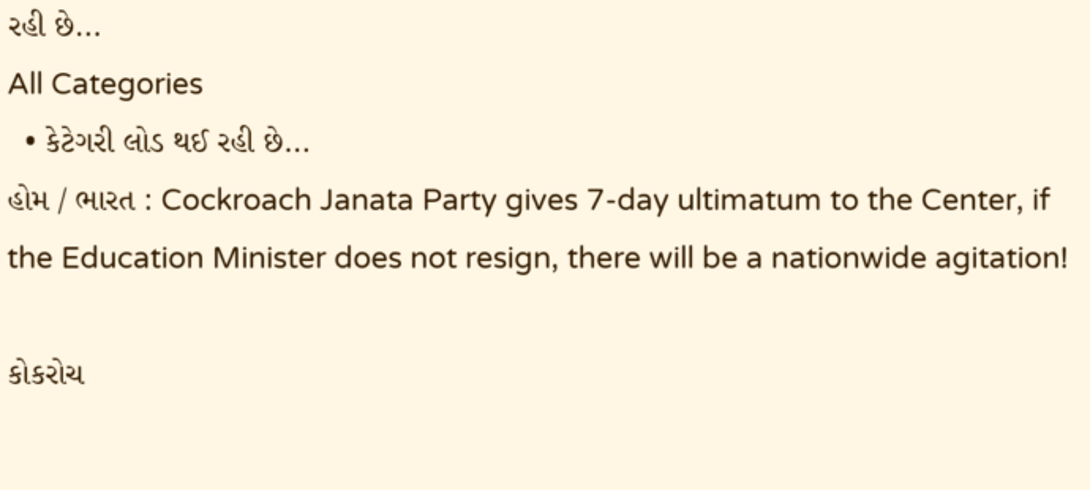રહી છે...
All Categories
  • કેટેગરી લોડ થઈ રહી છે...
હોમ / ભારત : Cockroach Janata Party gives 7-day ultimatum to the Center, if the Education Minister does not resign, there will be a nationwide agitation!

કોકરોચ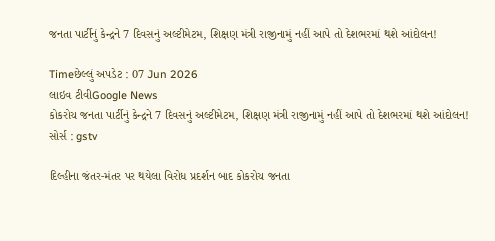જનતા પાર્ટીનું કેન્દ્રને 7 દિવસનું અલ્ટીમેટમ, શિક્ષણ મંત્રી રાજીનામું નહીં આપે તો દેશભરમાં થશે આંદોલન!

Timeછેલ્લું અપડેટ : 07 Jun 2026
લાઇવ ટીવીGoogle News
કોકરોચ જનતા પાર્ટીનું કેન્દ્રને 7 દિવસનું અલ્ટીમેટમ, શિક્ષણ મંત્રી રાજીનામું નહીં આપે તો દેશભરમાં થશે આંદોલન!
સોર્સ : gstv

દિલ્હીના જંતર-મંતર પર થયેલા વિરોધ પ્રદર્શન બાદ કોકરોચ જનતા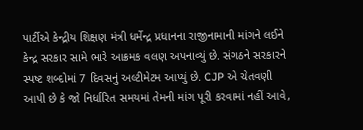પાર્ટીએ કેન્દ્રીય શિક્ષણ મંત્રી ધર્મેન્દ્ર પ્રધાનના રાજીનામાની માંગને લઈને કેન્દ્ર સરકાર સામે ભારે આક્રમક વલણ અપનાવ્યું છે. સંગઠને સરકારને સ્પષ્ટ શબ્દોમાં 7 દિવસનું અલ્ટીમેટમ આપ્યું છે. CJP એ ચેતવણી આપી છે કે જો નિર્ધારિત સમયમાં તેમની માંગ પૂરી કરવામાં નહીં આવે,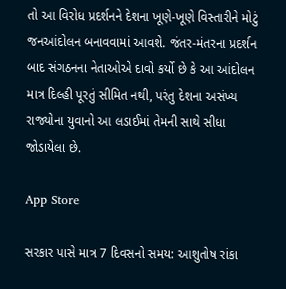તો આ વિરોધ પ્રદર્શનને દેશના ખૂણે-ખૂણે વિસ્તારીને મોટું જનઆંદોલન બનાવવામાં આવશે. જંતર-મંતરના પ્રદર્શન બાદ સંગઠનના નેતાઓએ દાવો કર્યો છે કે આ આંદોલન માત્ર દિલ્હી પૂરતું સીમિત નથી, પરંતુ દેશના અસંખ્ય રાજ્યોના યુવાનો આ લડાઈમાં તેમની સાથે સીધા જોડાયેલા છે.

App Store

સરકાર પાસે માત્ર 7 દિવસનો સમય: આશુતોષ રાંકા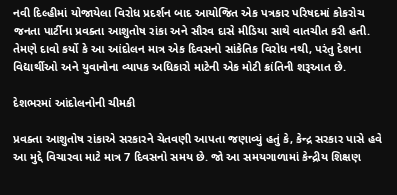નવી દિલ્હીમાં યોજાયેલા વિરોધ પ્રદર્શન બાદ આયોજિત એક પત્રકાર પરિષદમાં કોકરોચ જનતા પાર્ટીના પ્રવક્તા આશુતોષ રાંકા અને સૌરવ દાસે મીડિયા સાથે વાતચીત કરી હતી. તેમણે દાવો કર્યો કે આ આંદોલન માત્ર એક દિવસનો સાંકેતિક વિરોધ નથી, પરંતુ દેશના વિદ્યાર્થીઓ અને યુવાનોના વ્યાપક અધિકારો માટેની એક મોટી ક્રાંતિની શરૂઆત છે.

દેશભરમાં આંદોલનોની ચીમકી

પ્રવક્તા આશુતોષ રાંકાએ સરકારને ચેતવણી આપતા જણાવ્યું હતું કે, કેન્દ્ર સરકાર પાસે હવે આ મુદ્દે વિચારવા માટે માત્ર 7 દિવસનો સમય છે. જો આ સમયગાળામાં કેન્દ્રીય શિક્ષણ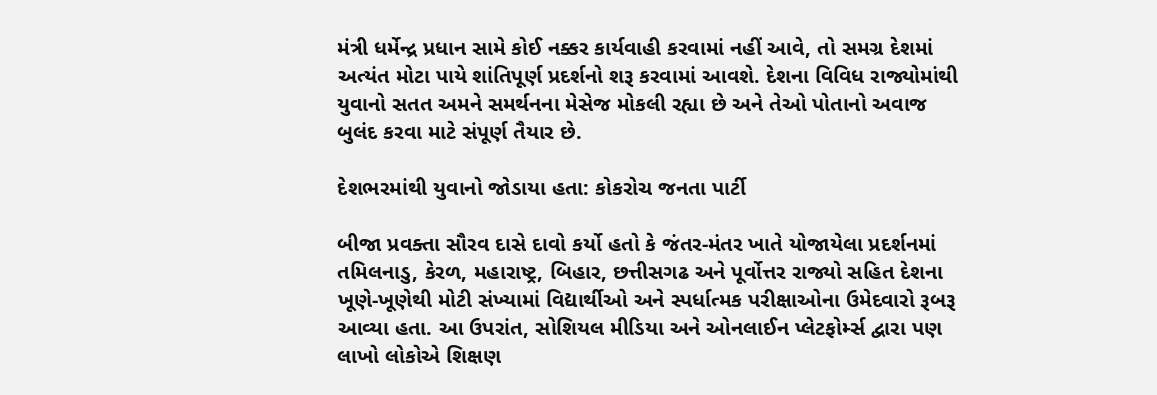મંત્રી ધર્મેન્દ્ર પ્રધાન સામે કોઈ નક્કર કાર્યવાહી કરવામાં નહીં આવે, તો સમગ્ર દેશમાં અત્યંત મોટા પાયે શાંતિપૂર્ણ પ્રદર્શનો શરૂ કરવામાં આવશે. દેશના વિવિધ રાજ્યોમાંથી યુવાનો સતત અમને સમર્થનના મેસેજ મોકલી રહ્યા છે અને તેઓ પોતાનો અવાજ બુલંદ કરવા માટે સંપૂર્ણ તૈયાર છે.

દેશભરમાંથી યુવાનો જોડાયા હતા: કોકરોચ જનતા પાર્ટી

બીજા પ્રવક્તા સૌરવ દાસે દાવો કર્યો હતો કે જંતર-મંતર ખાતે યોજાયેલા પ્રદર્શનમાં તમિલનાડુ, કેરળ, મહારાષ્ટ્ર, બિહાર, છત્તીસગઢ અને પૂર્વોત્તર રાજ્યો સહિત દેશના ખૂણે-ખૂણેથી મોટી સંખ્યામાં વિદ્યાર્થીઓ અને સ્પર્ધાત્મક પરીક્ષાઓના ઉમેદવારો રૂબરૂ આવ્યા હતા. આ ઉપરાંત, સોશિયલ મીડિયા અને ઓનલાઈન પ્લેટફોર્મ્સ દ્વારા પણ લાખો લોકોએ શિક્ષણ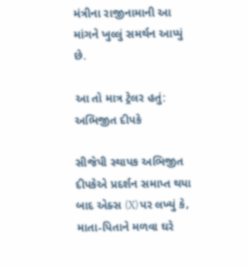મંત્રીના રાજીનામાની આ માંગને ખુલ્લું સમર્થન આપ્યું છે.

આ તો માત્ર ટ્રેલર હતું: અભિજીત દીપકે

સીજેપી સ્થાપક અભિજીત દીપકેએ પ્રદર્શન સમાપ્ત થયા બાદ એક્સ (X) પર લખ્યું કે, માતા-પિતાને મળવા ઘરે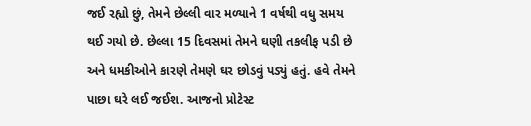જઈ રહ્યો છું, તેમને છેલ્લી વાર મળ્યાને 1 વર્ષથી વધુ સમય થઈ ગયો છે. છેલ્લા 15 દિવસમાં તેમને ઘણી તકલીફ પડી છે અને ધમકીઓને કારણે તેમણે ઘર છોડવું પડ્યું હતું. હવે તેમને પાછા ઘરે લઈ જઈશ. આજનો પ્રોટેસ્ટ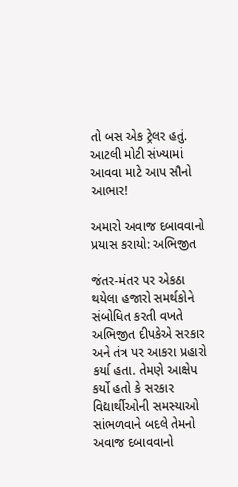તો બસ એક ટ્રેલર હતું. આટલી મોટી સંખ્યામાં આવવા માટે આપ સૌનો આભાર!

અમારો અવાજ દબાવવાનો પ્રયાસ કરાયો: અભિજીત

જંતર-મંતર પર એકઠા થયેલા હજારો સમર્થકોને સંબોધિત કરતી વખતે અભિજીત દીપકેએ સરકાર અને તંત્ર પર આકરા પ્રહારો કર્યા હતા. તેમણે આક્ષેપ કર્યો હતો કે સરકાર વિદ્યાર્થીઓની સમસ્યાઓ સાંભળવાને બદલે તેમનો અવાજ દબાવવાનો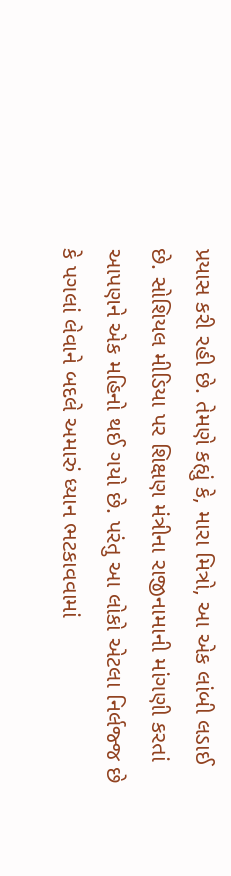પ્રયાસ કરી રહી છે. તેમણે કહ્યું કે, મારા મિત્રો, આ એક લાંબી લડાઈ છે. સોશિયલ મીડિયા પર શિક્ષણ મંત્રીના રાજીનામાની માંગણી કરતાં આપણને એક મહિનો થઈ ગયો છે. પરંતુ આ લોકો એટલા નિર્લજ્જ છે કે પગલાં લેવાને બદલે અમારું ધ્યાન ભટકાવવામાં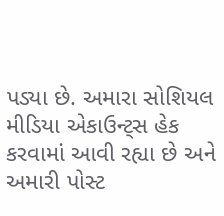પડ્યા છે. અમારા સોશિયલ મીડિયા એકાઉન્ટ્સ હેક કરવામાં આવી રહ્યા છે અને અમારી પોસ્ટ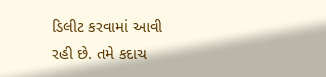ડિલીટ કરવામાં આવી રહી છે. તમે કદાચ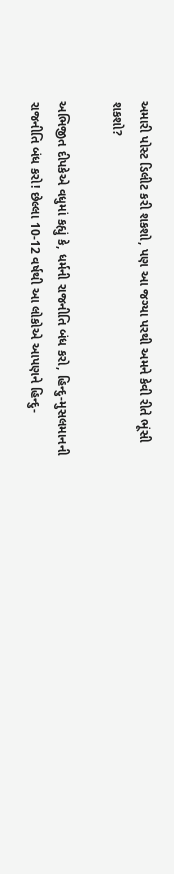અમારી પોસ્ટ ડિલીટ કરી શકશો, પણ આ જગ્યા પરથી અમને કેવી રીતે ભૂંસી શકશો?

અભિજીત દીપકેએ વધુમાં કહ્યું કે, ધર્મની રાજનીતિ બંધ કરો, હિન્દુ-મુસલમાનની રાજનીતિ બંધ કરો! છેલ્લા 10-12 વર્ષથી આ લોકોએ આપણને હિન્દુ-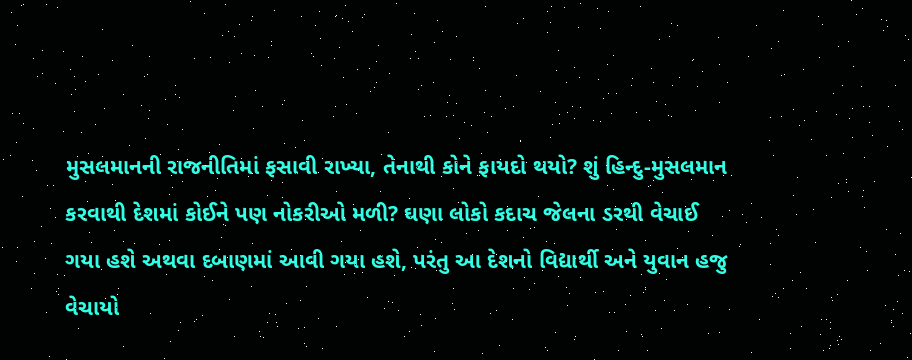મુસલમાનની રાજનીતિમાં ફસાવી રાખ્યા, તેનાથી કોને ફાયદો થયો? શું હિન્દુ-મુસલમાન કરવાથી દેશમાં કોઈને પણ નોકરીઓ મળી? ઘણા લોકો કદાચ જેલના ડરથી વેચાઈ ગયા હશે અથવા દબાણમાં આવી ગયા હશે, પરંતુ આ દેશનો વિદ્યાર્થી અને યુવાન હજુ વેચાયો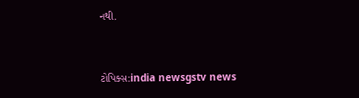નથી.


ટોપિક્સ:india newsgstv news